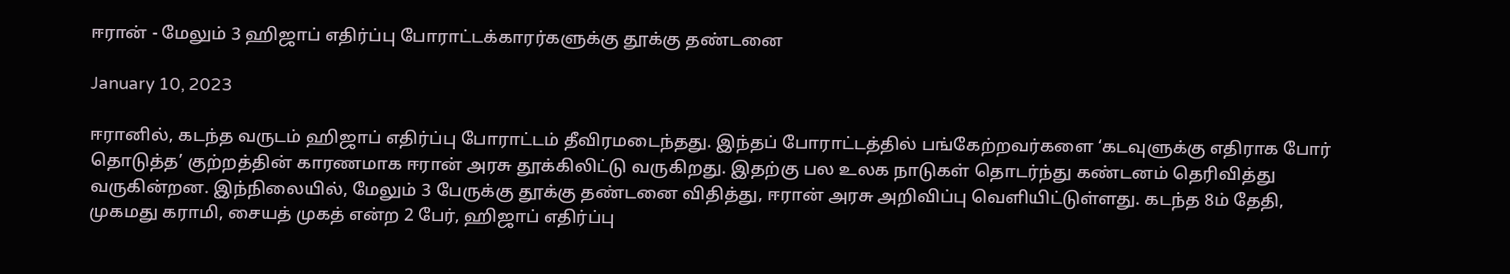ஈரான் - மேலும் 3 ஹிஜாப் எதிர்ப்பு போராட்டக்காரர்களுக்கு தூக்கு தண்டனை

January 10, 2023

ஈரானில், கடந்த வருடம் ஹிஜாப் எதிர்ப்பு போராட்டம் தீவிரமடைந்தது. இந்தப் போராட்டத்தில் பங்கேற்றவர்களை ‘கடவுளுக்கு எதிராக போர் தொடுத்த’ குற்றத்தின் காரணமாக ஈரான் அரசு தூக்கிலிட்டு வருகிறது. இதற்கு பல உலக நாடுகள் தொடர்ந்து கண்டனம் தெரிவித்து வருகின்றன. இந்நிலையில், மேலும் 3 பேருக்கு தூக்கு தண்டனை விதித்து, ஈரான் அரசு அறிவிப்பு வெளியிட்டுள்ளது. கடந்த 8ம் தேதி, முகமது கராமி, சையத் முகத் என்ற 2 பேர், ஹிஜாப் எதிர்ப்பு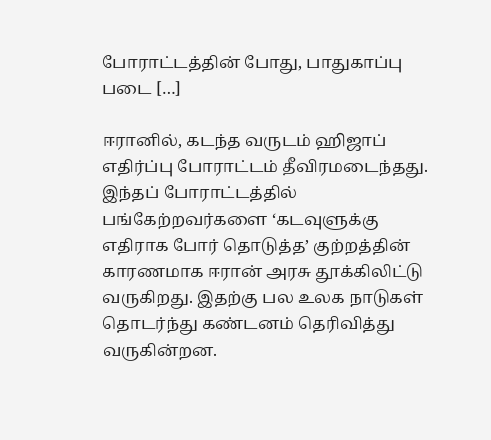போராட்டத்தின் போது, பாதுகாப்பு படை […]

ஈரானில், கடந்த வருடம் ஹிஜாப் எதிர்ப்பு போராட்டம் தீவிரமடைந்தது. இந்தப் போராட்டத்தில் பங்கேற்றவர்களை ‘கடவுளுக்கு எதிராக போர் தொடுத்த’ குற்றத்தின் காரணமாக ஈரான் அரசு தூக்கிலிட்டு வருகிறது. இதற்கு பல உலக நாடுகள் தொடர்ந்து கண்டனம் தெரிவித்து வருகின்றன.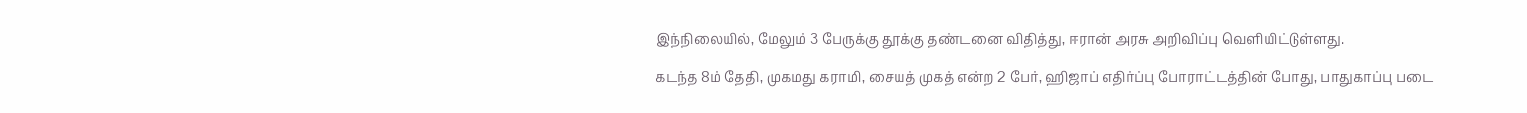இந்நிலையில், மேலும் 3 பேருக்கு தூக்கு தண்டனை விதித்து, ஈரான் அரசு அறிவிப்பு வெளியிட்டுள்ளது.

கடந்த 8ம் தேதி, முகமது கராமி, சையத் முகத் என்ற 2 பேர், ஹிஜாப் எதிர்ப்பு போராட்டத்தின் போது, பாதுகாப்பு படை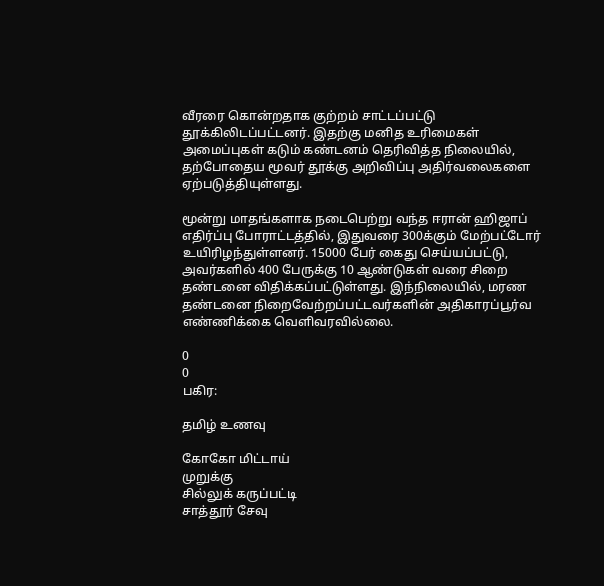வீரரை கொன்றதாக குற்றம் சாட்டப்பட்டு தூக்கிலிடப்பட்டனர். இதற்கு மனித உரிமைகள் அமைப்புகள் கடும் கண்டனம் தெரிவித்த நிலையில், தற்போதைய மூவர் தூக்கு அறிவிப்பு அதிர்வலைகளை ஏற்படுத்தியுள்ளது.

மூன்று மாதங்களாக நடைபெற்று வந்த ஈரான் ஹிஜாப் எதிர்ப்பு போராட்டத்தில், இதுவரை 300க்கும் மேற்பட்டோர் உயிரிழந்துள்ளனர். 15000 பேர் கைது செய்யப்பட்டு, அவர்களில் 400 பேருக்கு 10 ஆண்டுகள் வரை சிறை தண்டனை விதிக்கப்பட்டுள்ளது. இந்நிலையில், மரண தண்டனை நிறைவேற்றப்பட்டவர்களின் அதிகாரப்பூர்வ எண்ணிக்கை வெளிவரவில்லை.

0
0
பகிர:

தமிழ் உணவு

கோகோ மிட்டாய்
முறுக்கு
சில்லுக் கருப்பட்டி
சாத்தூர் சேவு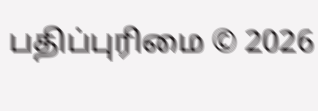பதிப்புரிமை © 2026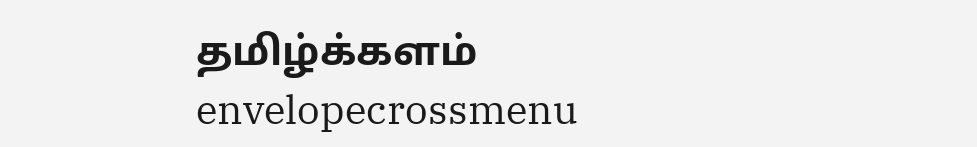தமிழ்க்களம்
envelopecrossmenu